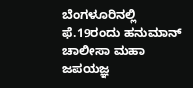ಬೆಂಗಳೂರಿನಲ್ಲಿ ಫೆ.19ರಂದು ಹನುಮಾನ್ ಚಾಲೀಸಾ ಮಹಾ ಜಪಯಜ್ಞ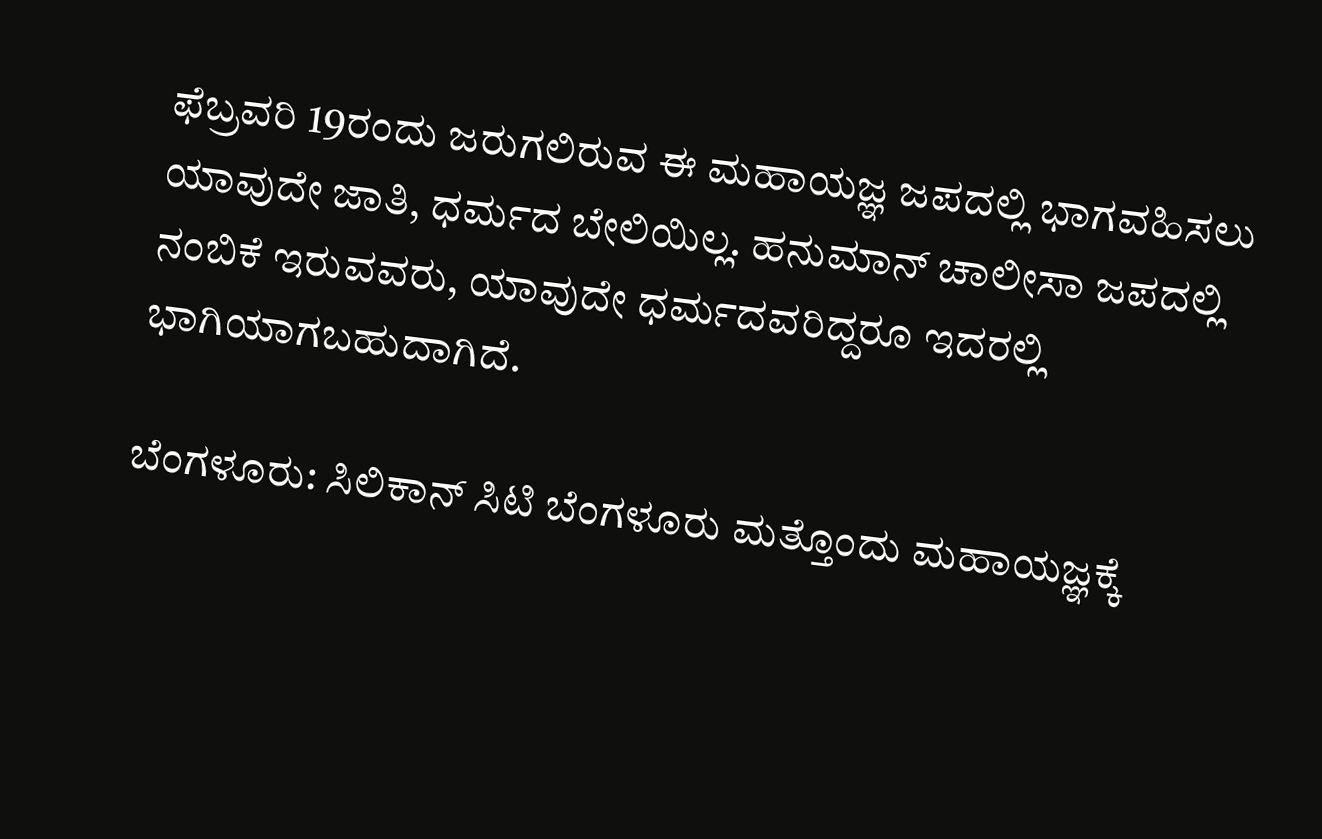ಫೆಬ್ರವರಿ 19ರಂದು ಜರುಗಲಿರುವ ಈ ಮಹಾಯಜ್ಞ ಜಪದಲ್ಲಿ ಭಾಗವಹಿಸಲು ಯಾವುದೇ ಜಾತಿ, ಧರ್ಮದ ಬೇಲಿಯಿಲ್ಲ. ಹನುಮಾನ್ ಚಾಲೀಸಾ ಜಪದಲ್ಲಿ ನಂಬಿಕೆ ಇರುವವರು, ಯಾವುದೇ ಧರ್ಮದವರಿದ್ದರೂ ಇದರಲ್ಲಿ ಭಾಗಿಯಾಗಬಹುದಾಗಿದೆ.

ಬೆಂಗಳೂರು: ಸಿಲಿಕಾನ್ ಸಿಟಿ ಬೆಂಗಳೂರು ಮತ್ತೊಂದು ಮಹಾಯಜ್ಞಕ್ಕೆ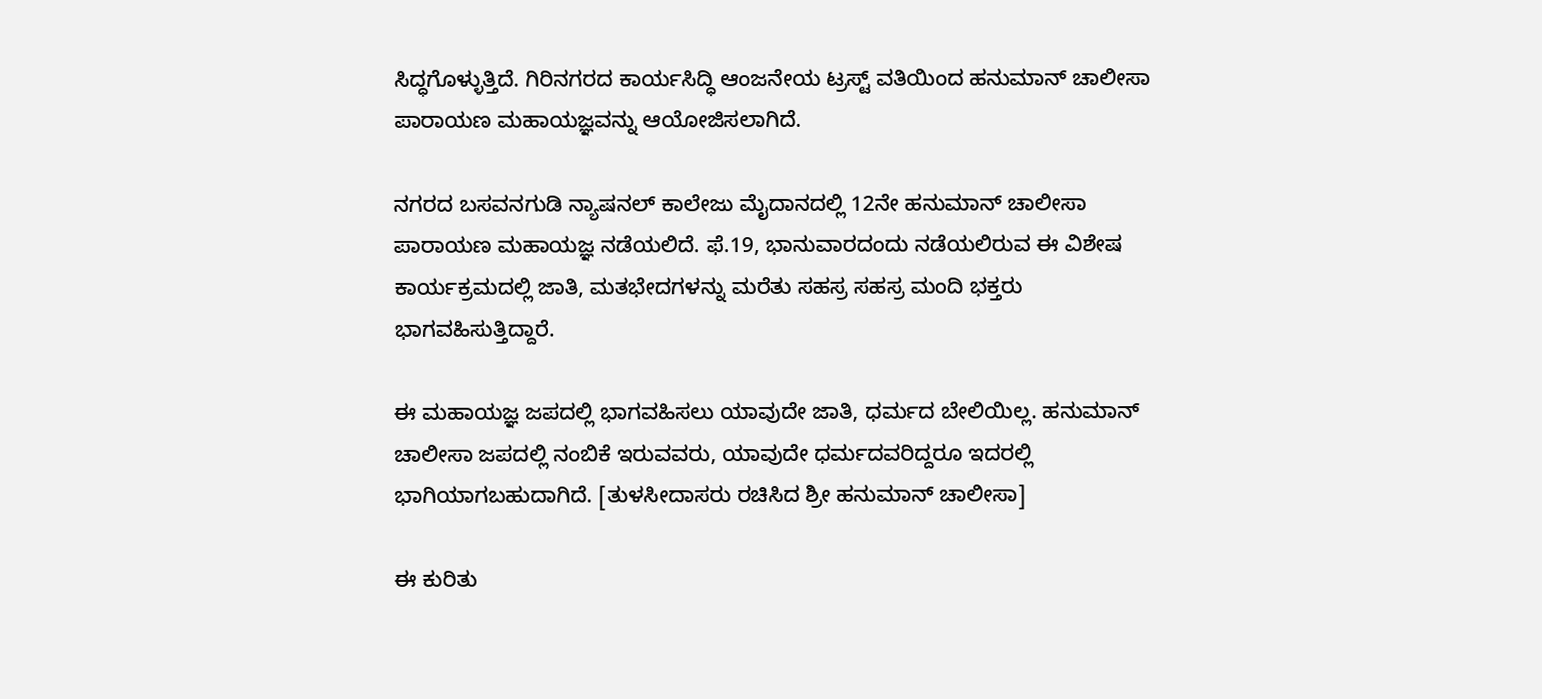ಸಿದ್ಧಗೊಳ್ಳುತ್ತಿದೆ. ಗಿರಿನಗರದ ಕಾರ್ಯಸಿದ್ಧಿ ಆಂಜನೇಯ ಟ್ರಸ್ಟ್ ವತಿಯಿಂದ ಹನುಮಾನ್ ಚಾಲೀಸಾ ಪಾರಾಯಣ ಮಹಾಯಜ್ಞವನ್ನು ಆಯೋಜಿಸಲಾಗಿದೆ.

ನಗರದ ಬಸವನಗುಡಿ ನ್ಯಾಷನಲ್ ಕಾಲೇಜು ಮೈದಾನದಲ್ಲಿ 12ನೇ ಹನುಮಾನ್ ಚಾಲೀಸಾ ಪಾರಾಯಣ ಮಹಾಯಜ್ಞ ನಡೆಯಲಿದೆ. ಫೆ.19, ಭಾನುವಾರದಂದು ನಡೆಯಲಿರುವ ಈ ವಿಶೇಷ ಕಾರ್ಯಕ್ರಮದಲ್ಲಿ ಜಾತಿ, ಮತಭೇದಗಳನ್ನು ಮರೆತು ಸಹಸ್ರ ಸಹಸ್ರ ಮಂದಿ ಭಕ್ತರು ಭಾಗವಹಿಸುತ್ತಿದ್ದಾರೆ.

ಈ ಮಹಾಯಜ್ಞ ಜಪದಲ್ಲಿ ಭಾಗವಹಿಸಲು ಯಾವುದೇ ಜಾತಿ, ಧರ್ಮದ ಬೇಲಿಯಿಲ್ಲ. ಹನುಮಾನ್ ಚಾಲೀಸಾ ಜಪದಲ್ಲಿ ನಂಬಿಕೆ ಇರುವವರು, ಯಾವುದೇ ಧರ್ಮದವರಿದ್ದರೂ ಇದರಲ್ಲಿ ಭಾಗಿಯಾಗಬಹುದಾಗಿದೆ. [ತುಳಸೀದಾಸರು ರಚಿಸಿದ ಶ್ರೀ ಹನುಮಾನ್ ಚಾಲೀಸಾ]

ಈ ಕುರಿತು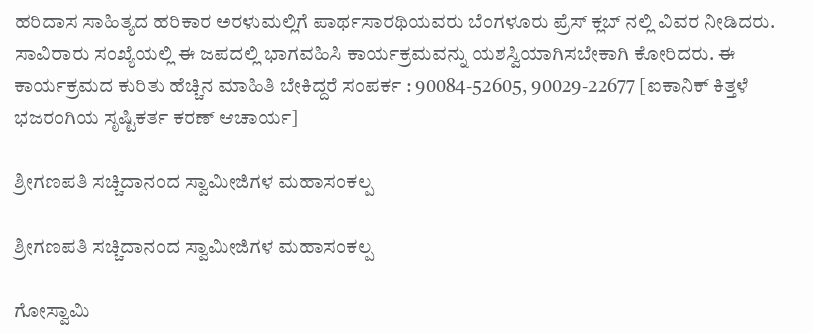ಹರಿದಾಸ ಸಾಹಿತ್ಯದ ಹರಿಕಾರ ಅರಳುಮಲ್ಲಿಗೆ ಪಾರ್ಥಸಾರಥಿಯವರು ಬೆಂಗಳೂರು ಪ್ರೆಸ್ ಕ್ಲಬ್ ನಲ್ಲಿ ವಿವರ ನೀಡಿದರು. ಸಾವಿರಾರು ಸಂಖ್ಯೆಯಲ್ಲಿ ಈ ಜಪದಲ್ಲಿ ಭಾಗವಹಿಸಿ ಕಾರ್ಯಕ್ರಮವನ್ನು ಯಶಸ್ವಿಯಾಗಿಸಬೇಕಾಗಿ ಕೋರಿದರು. ಈ ಕಾರ್ಯಕ್ರಮದ ಕುರಿತು ಹೆಚ್ಚಿನ ಮಾಹಿತಿ ಬೇಕಿದ್ದರೆ ಸಂಪರ್ಕ : 90084-52605, 90029-22677 [ಐಕಾನಿಕ್ ಕಿತ್ತಳೆ ಭಜರಂಗಿಯ ಸೃಷ್ಟಿಕರ್ತ ಕರಣ್ ಆಚಾರ್ಯ]

ಶ್ರೀಗಣಪತಿ ಸಚ್ಚಿದಾನಂದ ಸ್ವಾಮೀಜಿಗಳ ಮಹಾಸಂಕಲ್ಪ

ಶ್ರೀಗಣಪತಿ ಸಚ್ಚಿದಾನಂದ ಸ್ವಾಮೀಜಿಗಳ ಮಹಾಸಂಕಲ್ಪ

ಗೋಸ್ವಾಮಿ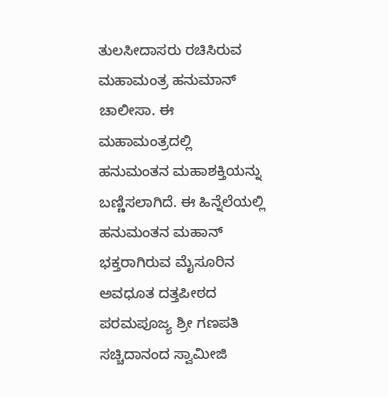ತುಲಸೀದಾಸರು ರಚಿಸಿರುವ ಮಹಾಮಂತ್ರ ಹನುಮಾನ್ ಚಾಲೀಸಾ. ಈ ಮಹಾಮಂತ್ರದಲ್ಲಿ ಹನುಮಂತನ ಮಹಾಶಕ್ತಿಯನ್ನು ಬಣ್ಣಿಸಲಾಗಿದೆ. ಈ ಹಿನ್ನೆಲೆಯಲ್ಲಿ ಹನುಮಂತನ ಮಹಾನ್ ಭಕ್ತರಾಗಿರುವ ಮೈಸೂರಿನ ಅವಧೂತ ದತ್ತಪೀಠದ ಪರಮಪೂಜ್ಯ ಶ್ರೀ ಗಣಪತಿ ಸಚ್ಚಿದಾನಂದ ಸ್ವಾಮೀಜಿ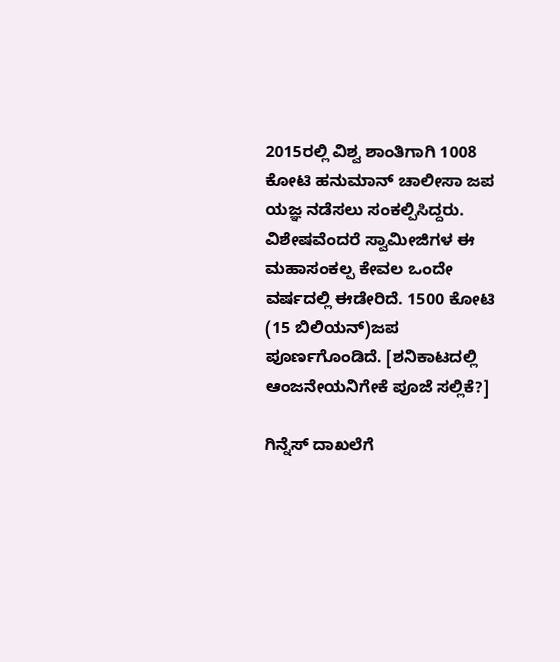2015ರಲ್ಲಿ ವಿಶ್ವ ಶಾಂತಿಗಾಗಿ 1008 ಕೋಟಿ ಹನುಮಾನ್ ಚಾಲೀಸಾ ಜಪ ಯಜ್ಞ ನಡೆಸಲು ಸಂಕಲ್ಪಿಸಿದ್ದರು. ವಿಶೇಷವೆಂದರೆ ಸ್ವಾಮೀಜಿಗಳ ಈ ಮಹಾಸಂಕಲ್ಪ ಕೇವಲ ಒಂದೇ ವರ್ಷದಲ್ಲಿ ಈಡೇರಿದೆ. 1500 ಕೋಟಿ (15 ಬಿಲಿಯನ್)ಜಪ ಪೂರ್ಣಗೊಂಡಿದೆ. [ಶನಿಕಾಟದಲ್ಲಿ ಆಂಜನೇಯನಿಗೇಕೆ ಪೂಜೆ ಸಲ್ಲಿಕೆ?]

ಗಿನ್ನೆಸ್ ದಾಖಲೆಗೆ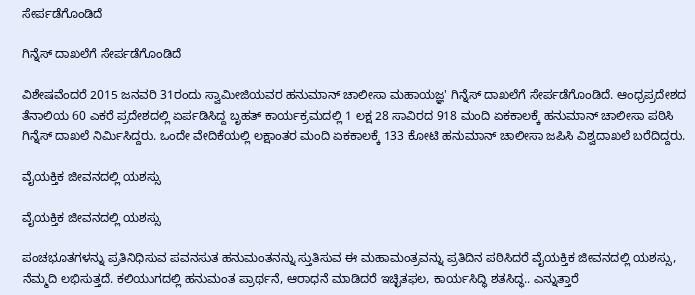ಸೇರ್ಪಡೆಗೊಂಡಿದೆ

ಗಿನ್ನೆಸ್ ದಾಖಲೆಗೆ ಸೇರ್ಪಡೆಗೊಂಡಿದೆ

ವಿಶೇಷವೆಂದರೆ 2015 ಜನವರಿ 31ರಂದು ಸ್ವಾಮೀಜಿಯವರ ಹನುಮಾನ್ ಚಾಲೀಸಾ ಮಹಾಯಜ್ಞ' ಗಿನ್ನೆಸ್ ದಾಖಲೆಗೆ ಸೇರ್ಪಡೆಗೊಂಡಿದೆ. ಆಂಧ್ರಪ್ರದೇಶದ ತೆನಾಲಿಯ 60 ಎಕರೆ ಪ್ರದೇಶದಲ್ಲಿ ಏರ್ಪಡಿಸಿದ್ದ ಬೃಹತ್ ಕಾರ್ಯಕ್ರಮದಲ್ಲಿ 1 ಲಕ್ಷ 28 ಸಾವಿರದ 918 ಮಂದಿ ಏಕಕಾಲಕ್ಕೆ ಹನುಮಾನ್ ಚಾಲೀಸಾ ಪಠಿಸಿ ಗಿನ್ನೆಸ್ ದಾಖಲೆ ನಿರ್ಮಿಸಿದ್ದರು. ಒಂದೇ ವೇದಿಕೆಯಲ್ಲಿ ಲಕ್ಷಾಂತರ ಮಂದಿ ಏಕಕಾಲಕ್ಕೆ 133 ಕೋಟಿ ಹನುಮಾನ್ ಚಾಲೀಸಾ ಜಪಿಸಿ ವಿಶ್ವದಾಖಲೆ ಬರೆದಿದ್ದರು.

ವೈಯಕ್ತಿಕ ಜೀವನದಲ್ಲಿ ಯಶಸ್ಸು

ವೈಯಕ್ತಿಕ ಜೀವನದಲ್ಲಿ ಯಶಸ್ಸು

ಪಂಚಭೂತಗಳನ್ನು ಪ್ರತಿನಿಧಿಸುವ ಪವನಸುತ ಹನುಮಂತನನ್ನು ಸ್ತುತಿಸುವ ಈ ಮಹಾಮಂತ್ರವನ್ನು ಪ್ರತಿದಿನ ಪಠಿಸಿದರೆ ವೈಯಕ್ತಿಕ ಜೀವನದಲ್ಲಿ ಯಶಸ್ಸು, ನೆಮ್ಮದಿ ಲಭಿಸುತ್ತದೆ. ಕಲಿಯುಗದಲ್ಲಿ ಹನುಮಂತ ಪ್ರಾರ್ಥನೆ, ಆರಾಧನೆ ಮಾಡಿದರೆ ಇಚ್ಛಿತಫಲ, ಕಾರ್ಯಸಿದ್ಧಿ ಶತಸಿದ್ಧ.. ಎನ್ನುತ್ತಾರೆ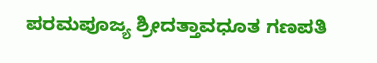ಪರಮಪೂಜ್ಯ ಶ್ರೀದತ್ತಾವಧೂತ ಗಣಪತಿ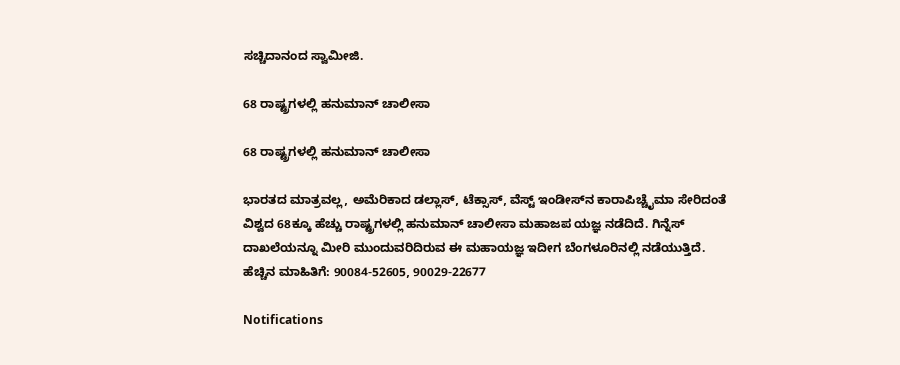ಸಚ್ಚಿದಾನಂದ ಸ್ವಾಮೀಜಿ.

68 ರಾಷ್ಟ್ರಗಳಲ್ಲಿ ಹನುಮಾನ್ ಚಾಲೀಸಾ

68 ರಾಷ್ಟ್ರಗಳಲ್ಲಿ ಹನುಮಾನ್ ಚಾಲೀಸಾ

ಭಾರತದ ಮಾತ್ರವಲ್ಲ, ಅಮೆರಿಕಾದ ಡಲ್ಲಾಸ್, ಟೆಕ್ಸಾಸ್, ವೆಸ್ಟ್ ಇಂಡೀಸ್‌ನ ಕಾರಾಪಿಚ್ಚೈಮಾ ಸೇರಿದಂತೆ ವಿಶ್ವದ 68ಕ್ಕೂ ಹೆಚ್ಚು ರಾಷ್ಟ್ರಗಳಲ್ಲಿ ಹನುಮಾನ್ ಚಾಲೀಸಾ ಮಹಾಜಪ ಯಜ್ಞ ನಡೆದಿದೆ. ಗಿನ್ನೆಸ್ ದಾಖಲೆಯನ್ನೂ ಮೀರಿ ಮುಂದುವರಿದಿರುವ ಈ ಮಹಾಯಜ್ಞ ಇದೀಗ ಬೆಂಗಳೂರಿನಲ್ಲಿ ನಡೆಯುತ್ತಿದೆ. ಹೆಚ್ಚಿನ ಮಾಹಿತಿಗೆ: 90084-52605, 90029-22677

Notifications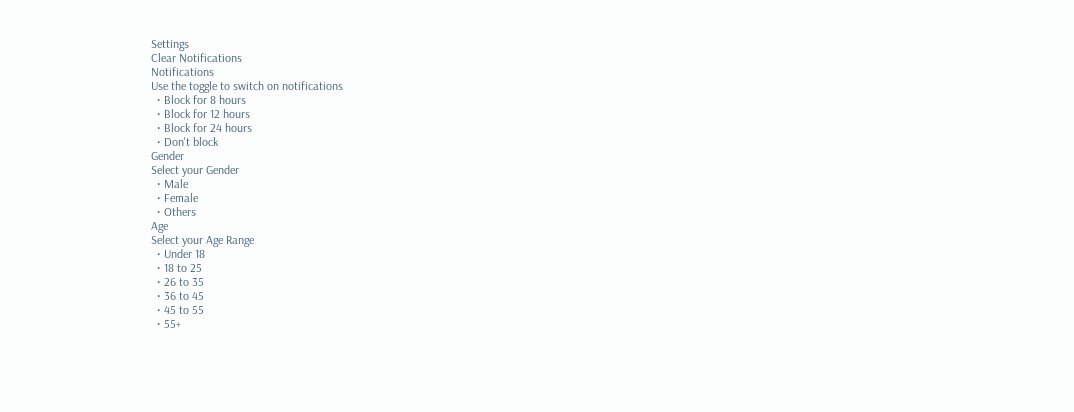Settings
Clear Notifications
Notifications
Use the toggle to switch on notifications
  • Block for 8 hours
  • Block for 12 hours
  • Block for 24 hours
  • Don't block
Gender
Select your Gender
  • Male
  • Female
  • Others
Age
Select your Age Range
  • Under 18
  • 18 to 25
  • 26 to 35
  • 36 to 45
  • 45 to 55
  • 55+